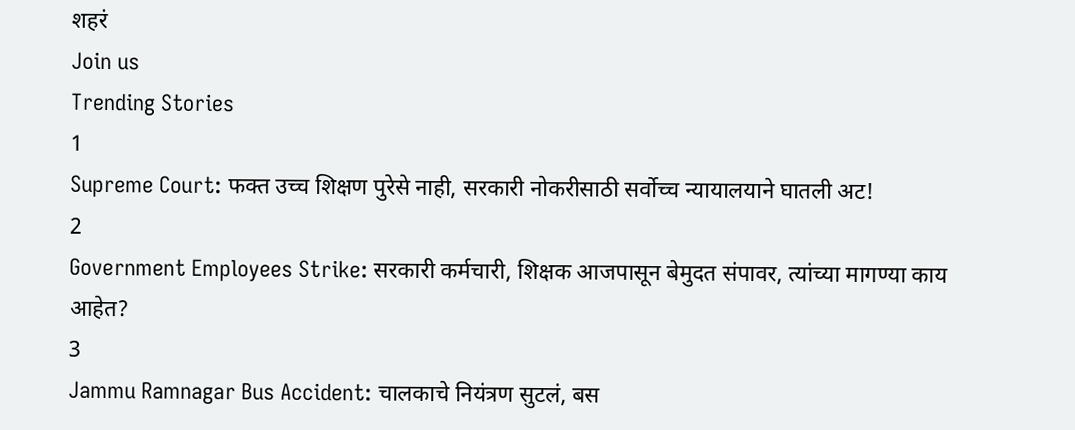शहरं
Join us
Trending Stories
1
Supreme Court: फक्त उच्च शिक्षण पुरेसे नाही, सरकारी नोकरीसाठी सर्वोच्च न्यायालयाने घातली अट!
2
Government Employees Strike: सरकारी कर्मचारी, शिक्षक आजपासून बेमुदत संपावर, त्यांच्या मागण्या काय आहेत?
3
Jammu Ramnagar Bus Accident: चालकाचे नियंत्रण सुटलं, बस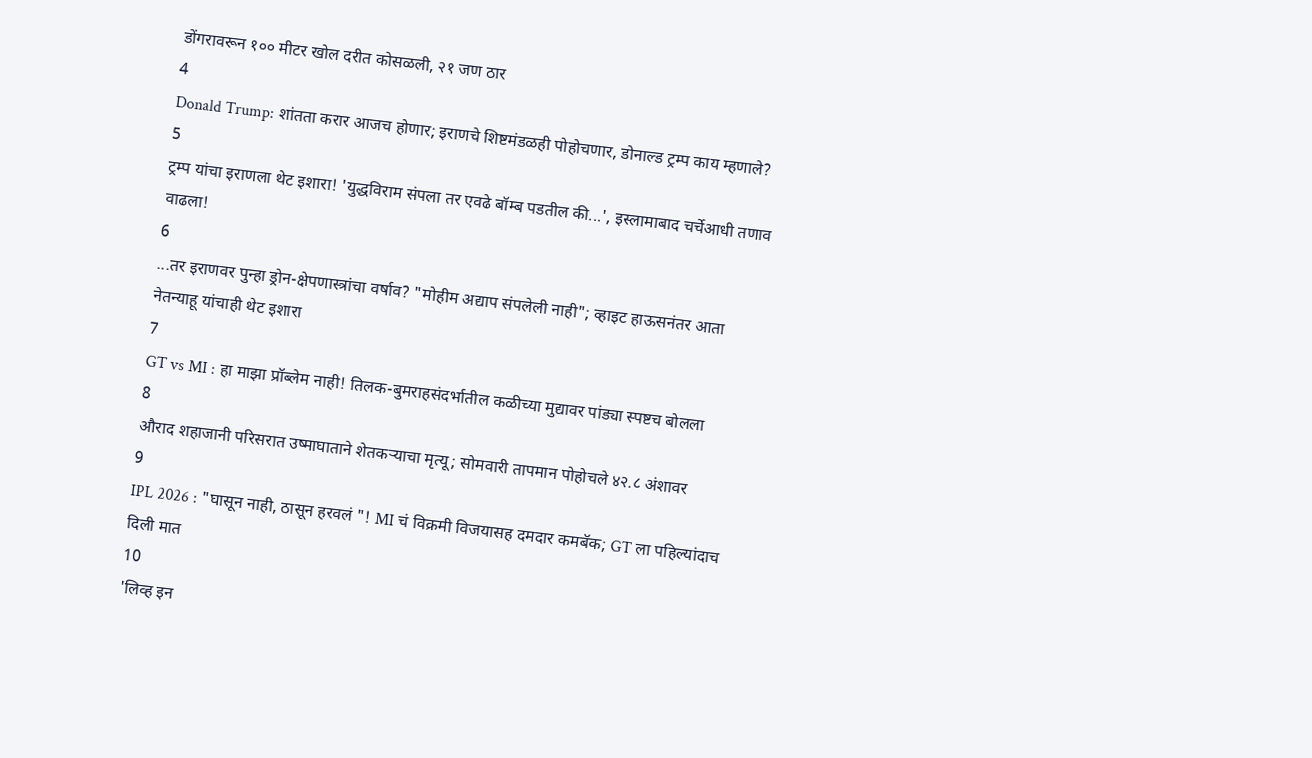डोंगरावरून १०० मीटर खोल दरीत कोसळली, २१ जण ठार
4
Donald Trump: शांतता करार आजच होणार; इराणचे शिष्टमंडळही पोहोचणार, डोनाल्ड ट्रम्प काय म्हणाले?
5
ट्रम्प यांचा इराणला थेट इशारा! 'युद्धविराम संपला तर एवढे बॉम्ब पडतील की...', इस्लामाबाद चर्चेआधी तणाव वाढला!
6
...तर इराणवर पुन्हा ड्रोन-क्षेपणास्त्रांचा वर्षाव? "मोहीम अद्याप संपलेली नाही"; व्हाइट हाऊसनंतर आता नेतन्याहू यांचाही थेट इशारा
7
GT vs MI : हा माझा प्रॉब्लेम नाही! तिलक-बुमराहसंदर्भातील कळीच्या मुद्यावर पांड्या स्पष्टच बोलला
8
औराद शहाजानी परिसरात उष्माघाताने शेतकऱ्याचा मृत्यू; सोमवारी तापमान पोहोचले ४२.८ अंशावर
9
IPL 2026 : "घासून नाही, ठासून हरवलं "! MI चं विक्रमी विजयासह दमदार कमबॅक; GT ला पहिल्यांदाच दिली मात
10
'लिव्ह इन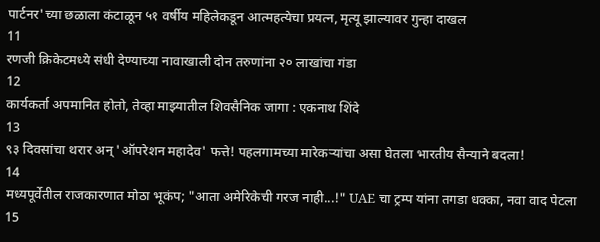पार्टनर'च्या छळाला कंटाळून ५१ वर्षीय महिलेकडून आत्महत्येचा प्रयत्न, मृत्यू झाल्यावर गुन्हा दाखल
11
रणजी क्रिकेटमध्ये संधी देण्याच्या नावाखाली दोन तरुणांना २० लाखांचा गंडा
12
कार्यकर्ता अपमानित होतो, तेव्हा माझ्यातील शिवसैनिक जागा : एकनाथ शिंदे
13
९३ दिवसांचा थरार अन् 'ऑपरेशन महादेव' फत्ते! पहलगामच्या मारेकऱ्यांचा असा घेतला भारतीय सैन्याने बदला!
14
मध्यपूर्वेतील राजकारणात मोठा भूकंप; "आता अमेरिकेची गरज नाही...!" UAE चा ट्रम्प यांना तगडा धक्का, नवा वाद पेटला
15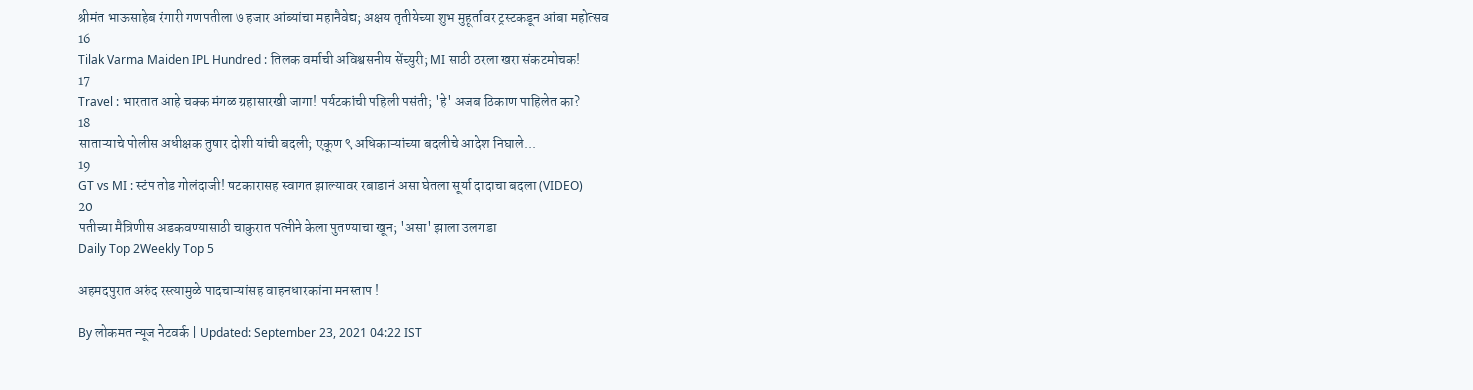श्रीमंत भाऊसाहेब रंगारी गणपतीला ७ हजार आंब्यांचा महानैवेद्य; अक्षय तृतीयेच्या शुभ मुहूर्तावर ट्रस्टकडून आंबा महोत्सव
16
Tilak Varma Maiden IPL Hundred : तिलक वर्माची अविश्वसनीय सेंच्युरी; MI साठी ठरला खरा संकटमोचक!
17
Travel : भारतात आहे चक्क मंगळ ग्रहासारखी जागा! पर्यटकांची पहिली पसंती; 'हे' अजब ठिकाण पाहिलेत का?
18
साताऱ्याचे पोलीस अधीक्षक तुषार दोशी यांची बदली; एकूण ९ अधिकाऱ्यांच्या बदलीचे आदेश निघाले...
19
GT vs MI : स्टंप तोड गोलंदाजी! षटकारासह स्वागत झाल्यावर रबाडानं असा घेतला सूर्या दादाचा बदला (VIDEO)
20
पतीच्या मैत्रिणीस अडकवण्यासाठी चाकुरात पत्नीने केला पुतण्याचा खून; 'असा' झाला उलगडा
Daily Top 2Weekly Top 5

अहमदपुरात अरुंद रस्त्यामुळे पादचाऱ्यांसह वाहनधारकांना मनस्ताप !

By लोकमत न्यूज नेटवर्क | Updated: September 23, 2021 04:22 IST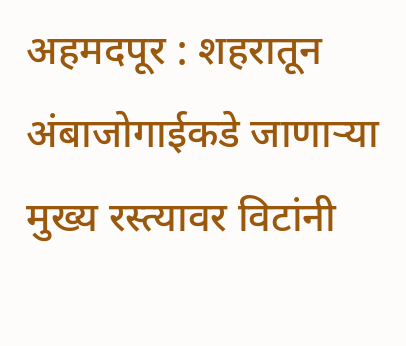अहमदपूर : शहरातून अंबाजोगाईकडे जाणाऱ्या मुख्य रस्त्यावर विटांनी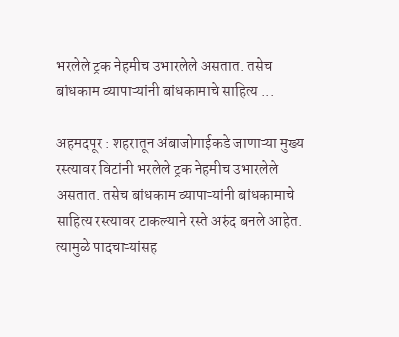भरलेले ट्रक नेहमीच उभारलेले असतात. तसेच बांधकाम व्यापाऱ्यांनी बांधकामाचे साहित्य ...

अहमदपूर : शहरातून अंबाजोगाईकडे जाणाऱ्या मुख्य रस्त्यावर विटांनी भरलेले ट्रक नेहमीच उभारलेले असतात. तसेच बांधकाम व्यापाऱ्यांनी बांधकामाचे साहित्य रस्त्यावर टाकल्याने रस्ते अरुंद बनले आहेत. त्यामुळे पादचाऱ्यांसह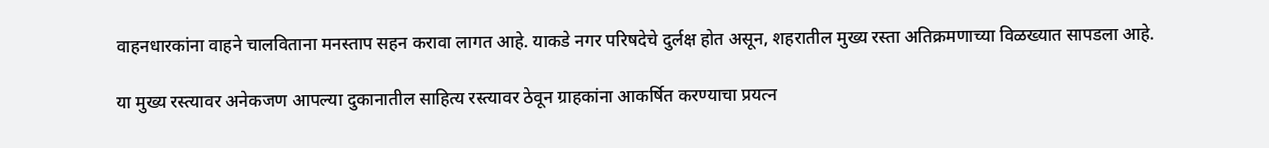वाहनधारकांना वाहने चालविताना मनस्ताप सहन करावा लागत आहे. याकडे नगर परिषदेचे दुर्लक्ष होत असून, शहरातील मुख्य रस्ता अतिक्रमणाच्या विळख्यात सापडला आहे.

या मुख्य रस्त्यावर अनेकजण आपल्या दुकानातील साहित्य रस्त्यावर ठेवून ग्राहकांना आकर्षित करण्याचा प्रयत्न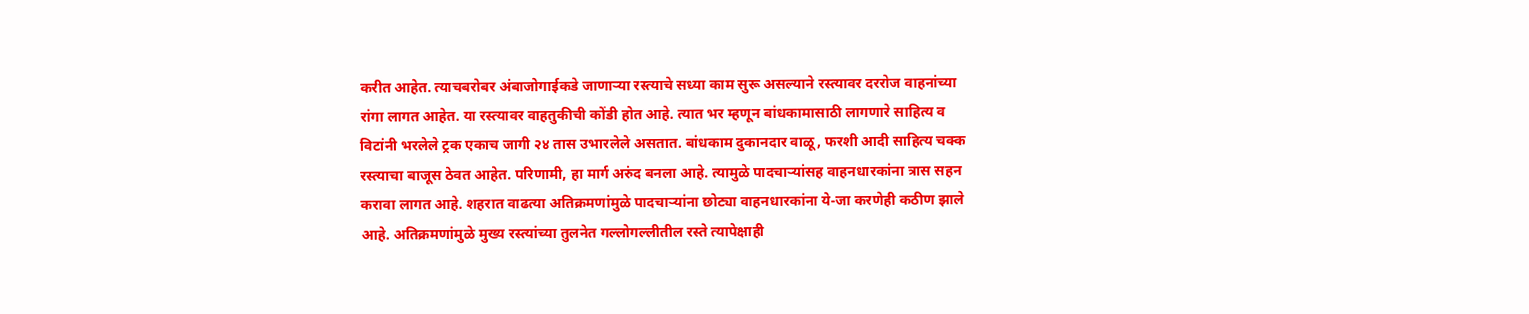करीत आहेत. त्याचबरोबर अंबाजोगाईकडे जाणाऱ्या रस्त्याचे सध्या काम सुरू असल्याने रस्त्यावर दररोज वाहनांच्या रांगा लागत आहेत. या रस्त्यावर वाहतुकीची कोंडी होत आहे. त्यात भर म्हणून बांधकामासाठी लागणारे साहित्य व विटांनी भरलेले ट्रक एकाच जागी २४ तास उभारलेले असतात. बांधकाम दुकानदार वाळू, फरशी आदी साहित्य चक्क रस्त्याचा बाजूस ठेवत आहेत. परिणामी, हा मार्ग अरुंद बनला आहे. त्यामुळे पादचाऱ्यांसह वाहनधारकांना त्रास सहन करावा लागत आहे. शहरात वाढत्या अतिक्रमणांमुळे पादचाऱ्यांना छोट्या वाहनधारकांना ये-जा करणेही कठीण झाले आहे. अतिक्रमणांमुळे मुख्य रस्त्यांच्या तुलनेत गल्लोगल्लीतील रस्ते त्यापेक्षाही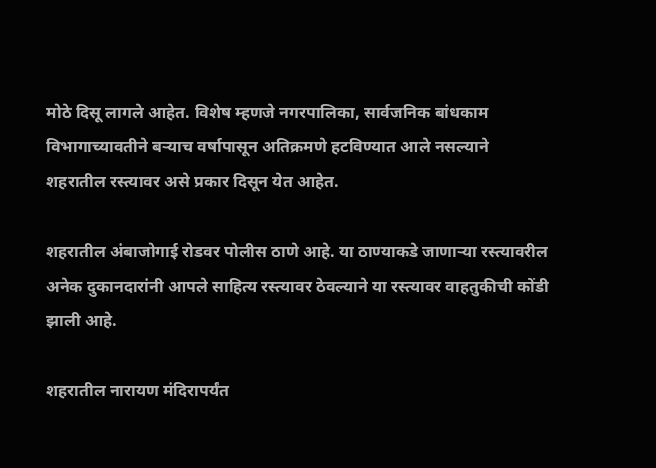मोठे दिसू लागले आहेत. विशेष म्हणजे नगरपालिका, सार्वजनिक बांधकाम विभागाच्यावतीने बऱ्याच वर्षापासून अतिक्रमणे हटविण्यात आले नसल्याने शहरातील रस्त्यावर असे प्रकार दिसून येत आहेत.

शहरातील अंबाजोगाई रोडवर पोलीस ठाणे आहे. या ठाण्याकडे जाणाऱ्या रस्त्यावरील अनेक दुकानदारांनी आपले साहित्य रस्त्यावर ठेवल्याने या रस्त्यावर वाहतुकीची कोंडी झाली आहे.

शहरातील नारायण मंदिरापर्यंत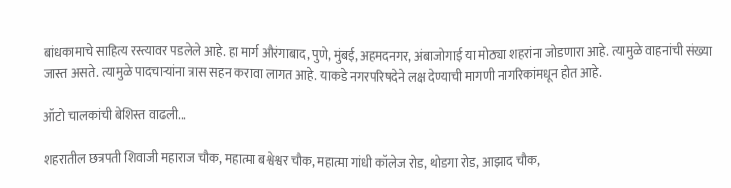बांधकामाचे साहित्य रस्त्यावर पडलेले आहे. हा मार्ग औरंगाबाद, पुणे, मुंबई, अहमदनगर, अंबाजोगाई या मोठ्या शहरांना जोडणारा आहे. त्यामुळे वाहनांची संख्या जास्त असते. त्यामुळे पादचाऱ्यांना त्रास सहन करावा लागत आहे. याकडे नगरपरिषदेने लक्ष देण्याची मागणी नागरिकांमधून होत आहे.

ऑटो चालकांची बेशिस्त वाढली...

शहरातील छत्रपती शिवाजी महाराज चौक, महात्मा बश्वेश्वर चौक, महात्मा गांधी कॉलेज रोड, थोडगा रोड, आझाद चौक,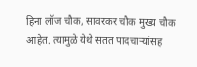हिना लॉज चौक, सावरकर चौक मुख्य चौक आहेत. त्यामुळे येथे सतत पादचाऱ्यांसह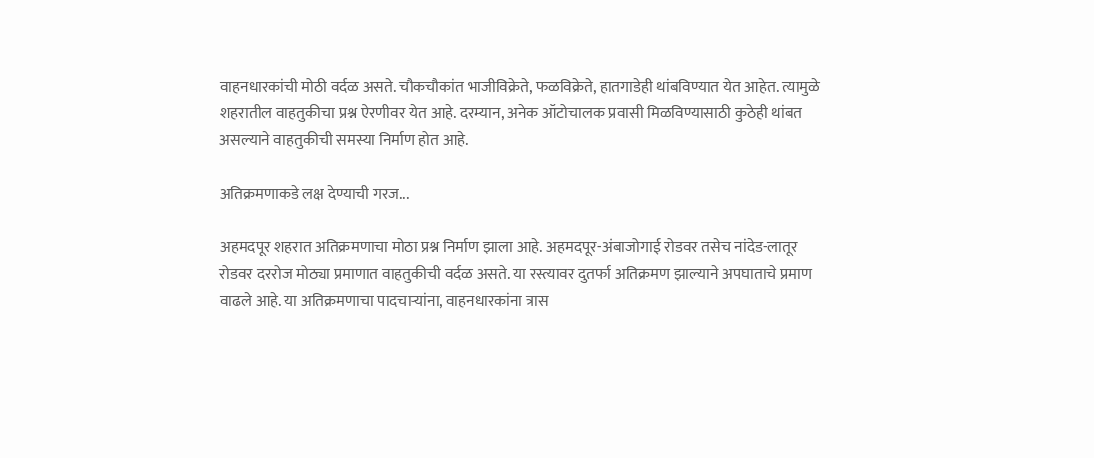वाहनधारकांची मोठी वर्दळ असते. चौकचौकांत भाजीविक्रेते, फळविक्रेते, हातगाडेही थांबविण्यात येत आहेत. त्यामुळे शहरातील वाहतुकीचा प्रश्न ऐरणीवर येत आहे. दरम्यान, अनेक ऑटोचालक प्रवासी मिळविण्यासाठी कुठेही थांबत असल्याने वाहतुकीची समस्या निर्माण होत आहे.

अतिक्रमणाकडे लक्ष देण्याची गरज...

अहमदपूर शहरात अतिक्रमणाचा मोठा प्रश्न निर्माण झाला आहे. अहमदपूर-अंबाजोगाई रोडवर तसेच नांदेड-लातूर रोडवर दररोज मोठ्या प्रमाणात वाहतुकीची वर्दळ असते. या रस्त्यावर दुतर्फा अतिक्रमण झाल्याने अपघाताचे प्रमाण वाढले आहे. या अतिक्रमणाचा पादचाऱ्यांना, वाहनधारकांना त्रास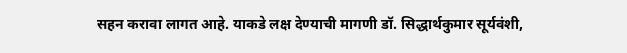सहन करावा लागत आहे. याकडे लक्ष देण्याची मागणी डॉ. सिद्धार्थकुमार सूर्यवंशी,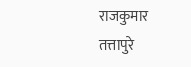राजकुमार तत्तापुरे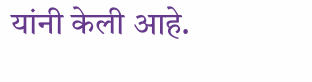यांनी केली आहे.